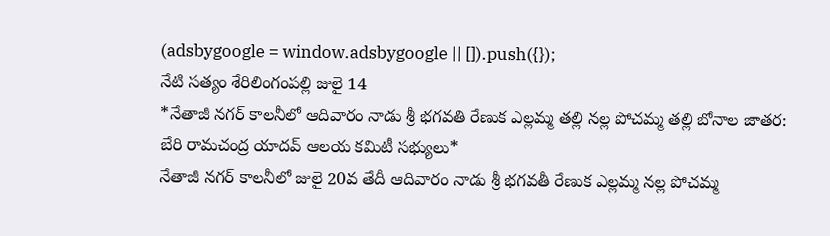(adsbygoogle = window.adsbygoogle || []).push({});
నేటి సత్యం శేరిలింగంపల్లి జులై 14
*నేతాజీ నగర్ కాలనీలో ఆదివారం నాడు శ్రీ భగవతి రేణుక ఎల్లమ్మ తల్లి నల్ల పోచమ్మ తల్లి బోనాల జాతర: బేరి రామచంద్ర యాదవ్ ఆలయ కమిటీ సభ్యులు*
నేతాజీ నగర్ కాలనీలో జులై 20వ తేదీ ఆదివారం నాడు శ్రీ భగవతీ రేణుక ఎల్లమ్మ నల్ల పోచమ్మ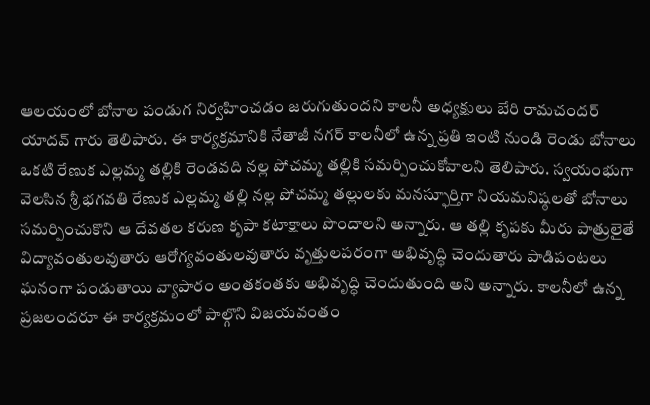ఆలయంలో బోనాల పండుగ నిర్వహించడం జరుగుతుందని కాలనీ అధ్యక్షులు బేరి రామచందర్ యాదవ్ గారు తెలిపారు. ఈ కార్యక్రమానికి నేతాజీ నగర్ కాలనీలో ఉన్న ప్రతి ఇంటి నుండి రెండు బోనాలు ఒకటి రేణుక ఎల్లమ్మ తల్లికి రెండవది నల్ల పోచమ్మ తల్లికి సమర్పించుకోవాలని తెలిపారు. స్వయంభుగా వెలసిన శ్రీ భగవతి రేణుక ఎల్లమ్మ తల్లి నల్ల పోచమ్మ తల్లులకు మనస్ఫూర్తిగా నియమనిష్ఠలతో బోనాలు సమర్పించుకొని ఆ దేవతల కరుణ కృపా కటాక్షాలు పొందాలని అన్నారు. ఆ తల్లి కృపకు మీరు పాత్రులైతే విద్యావంతులవుతారు ఆరోగ్యవంతులవుతారు వృత్తులపరంగా అభివృద్ధి చెందుతారు పాడిపంటలు ఘనంగా పండుతాయి వ్యాపారం అంతకంతకు అభివృద్ధి చెందుతుంది అని అన్నారు. కాలనీలో ఉన్న ప్రజలందరూ ఈ కార్యక్రమంలో పాల్గొని విజయవంతం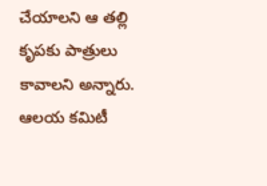చేయాలని ఆ తల్లి కృపకు పాత్రులు కావాలని అన్నారు. ఆలయ కమిటీ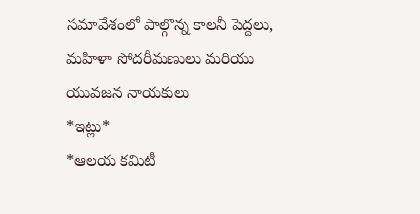సమావేశంలో పాల్గొన్న కాలనీ పెద్దలు, మహిళా సోదరీమణులు మరియు యువజన నాయకులు
*ఇట్లు*
*ఆలయ కమిటీ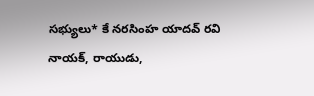సభ్యులు* కే నరసింహ యాదవ్ రవి నాయక్, రాయుడు,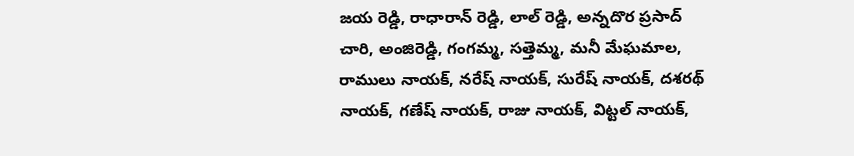జయ రెడ్డి, రాధారాన్ రెడ్డి, లాల్ రెడ్డి, అన్నదొర ప్రసాద్ చారి, అంజిరెడ్డి, గంగమ్మ, సత్తెమ్మ, మనీ మేఘమాల, రాములు నాయక్, నరేష్ నాయక్, సురేష్ నాయక్, దశరథ్ నాయక్, గణేష్ నాయక్, రాజు నాయక్, విట్టల్ నాయక్,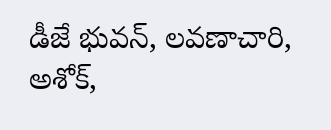డీజే భువన్, లవణాచారి, అశోక్,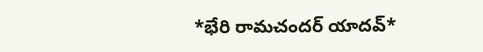*భేరి రామచందర్ యాదవ్*